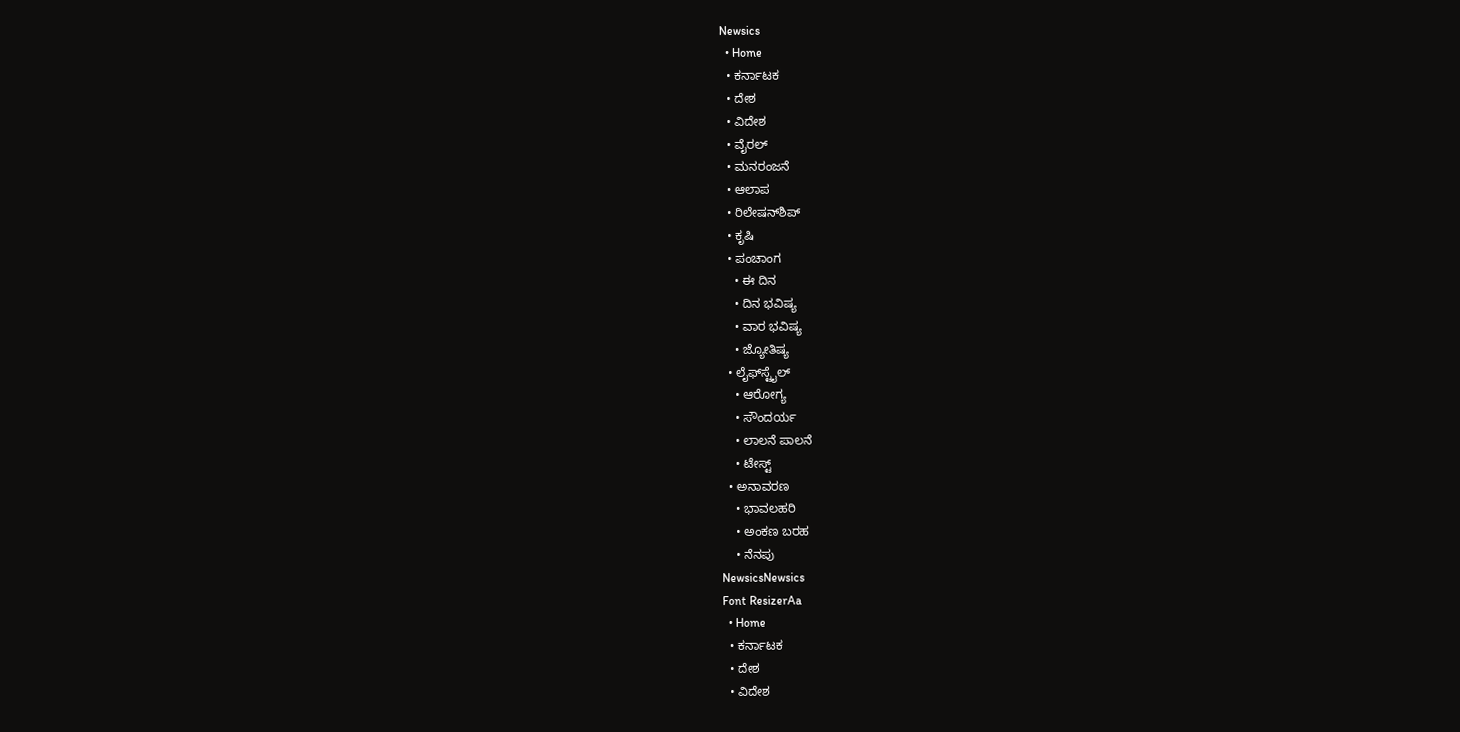Newsics
  • Home
  • ಕರ್ನಾಟಕ
  • ದೇಶ
  • ವಿದೇಶ
  • ವೈರಲ್
  • ಮನರಂಜನೆ
  • ಆಲಾಪ
  • ರಿಲೇಷನ್‌ಶಿಪ್
  • ಕೃಷಿ
  • ಪಂಚಾಂಗ
    • ಈ ದಿನ
    • ದಿನ ಭವಿಷ್ಯ
    • ವಾರ ಭವಿಷ್ಯ
    • ಜ್ಯೋತಿಷ್ಯ
  • ಲೈಫ್‌ಸ್ಟೈಲ್
    • ಆರೋಗ್ಯ
    • ಸೌಂದರ್ಯ
    • ಲಾಲನೆ ಪಾಲನೆ
    • ಟೇಸ್ಟ್
  • ಅನಾವರಣ
    • ಭಾವಲಹರಿ
    • ಅಂಕಣ ಬರಹ
    • ನೆನಪು
NewsicsNewsics
Font ResizerAa
  • Home
  • ಕರ್ನಾಟಕ
  • ದೇಶ
  • ವಿದೇಶ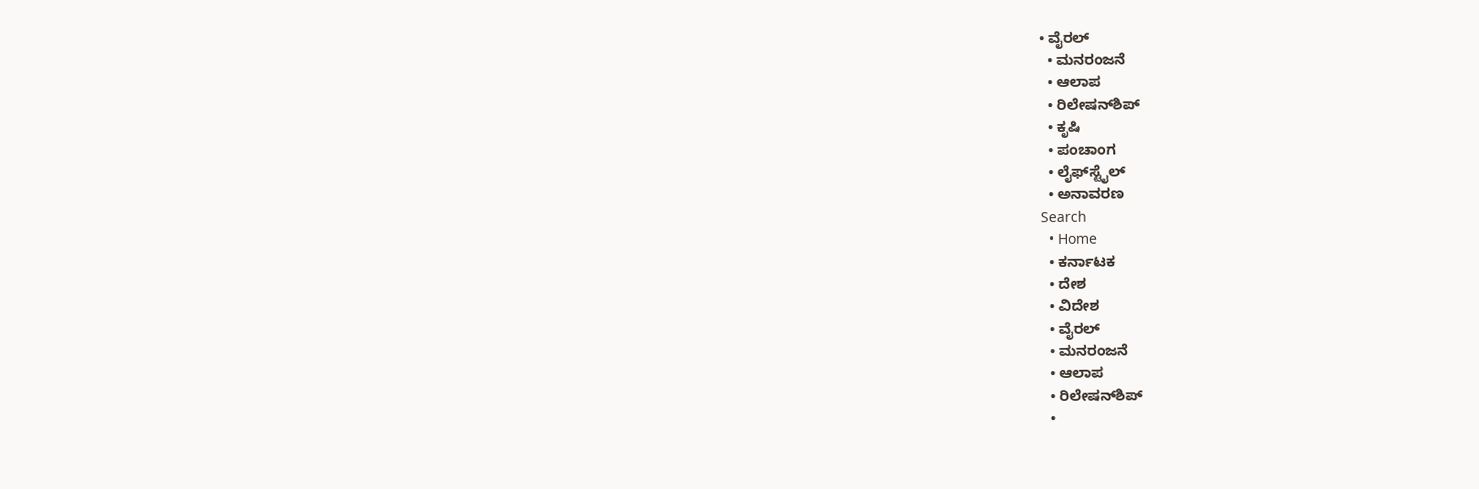• ವೈರಲ್
  • ಮನರಂಜನೆ
  • ಆಲಾಪ
  • ರಿಲೇಷನ್‌ಶಿಪ್
  • ಕೃಷಿ
  • ಪಂಚಾಂಗ
  • ಲೈಫ್‌ಸ್ಟೈಲ್
  • ಅನಾವರಣ
Search
  • Home
  • ಕರ್ನಾಟಕ
  • ದೇಶ
  • ವಿದೇಶ
  • ವೈರಲ್
  • ಮನರಂಜನೆ
  • ಆಲಾಪ
  • ರಿಲೇಷನ್‌ಶಿಪ್
  •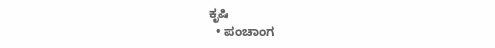ಕೃಷಿ
  • ಪಂಚಾಂಗ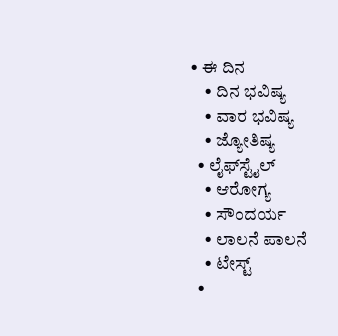• ಈ ದಿನ
    • ದಿನ ಭವಿಷ್ಯ
    • ವಾರ ಭವಿಷ್ಯ
    • ಜ್ಯೋತಿಷ್ಯ
  • ಲೈಫ್‌ಸ್ಟೈಲ್
    • ಆರೋಗ್ಯ
    • ಸೌಂದರ್ಯ
    • ಲಾಲನೆ ಪಾಲನೆ
    • ಟೇಸ್ಟ್
  •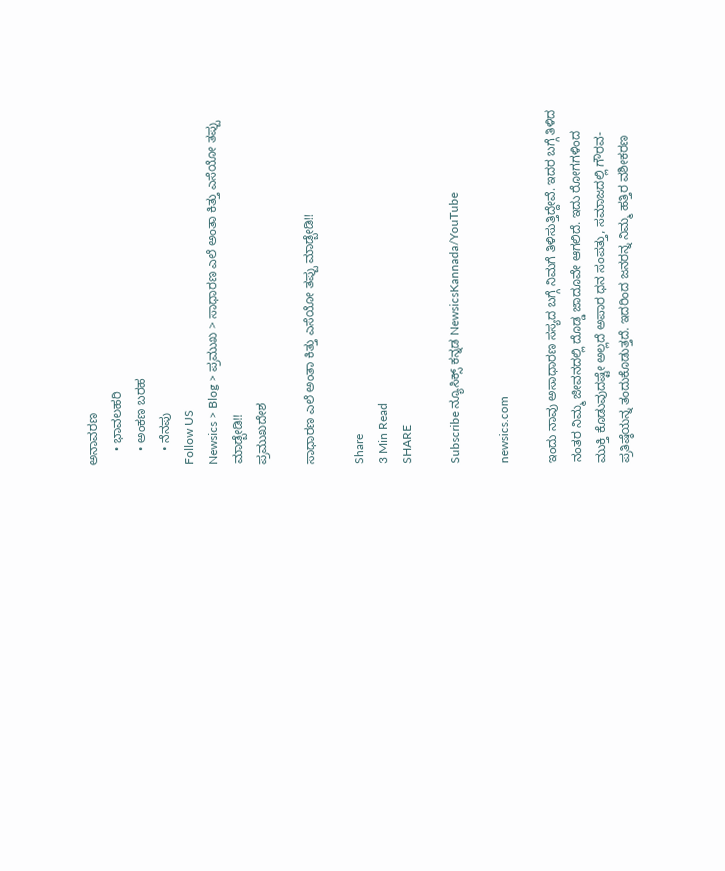ಅನಾವರಣ
    • ಭಾವಲಹರಿ
    • ಅಂಕಣ ಬರಹ
    • ನೆನಪು
Follow US
Newsics > Blog > ಪ್ರಮುಖ > ಸಾಧಾರಣ ಎಲೆ ಅಂತಾ ಕಿತ್ತು ಎಸೆಯೋ ತಪ್ಪು ಮಾಡ್ಬೇಡಿ!!
ಪ್ರಮುಖದೇಶ

ಸಾಧಾರಣ ಎಲೆ ಅಂತಾ ಕಿತ್ತು ಎಸೆಯೋ ತಪ್ಪು ಮಾಡ್ಬೇಡಿ!!

Share
3 Min Read
SHARE

Subscribe ನ್ಯೂಸಿಕ್ಸ್ ಕನ್ನಡ NewsicsKannada/YouTube

newsics.com

ಇಂದು ನಾವು ಅಸಾಧಾರಣ ಸಸ್ಯದ ಬಗ್ಗೆ ನಿಮಗೆ ತಿಳಿಸುತ್ತಿದ್ದೇವೆ. ಇದರ ಬಗ್ಗೆ ತಿಳಿದ ನಂತರ ನಿಮ್ಮ ಜೀವನದಲ್ಲಿ ದೊಡ್ಡ ಜಾದೂವೇ ಆಗಲಿದೆ. ಇದು ರೋಗಗಳಿಂದ ಮುಕ್ತಿ ಕೊಡುವುದಷ್ಟೇ ಅಲ್ಲದೆ ಅಪಾರ ಧನ ಸಂಪತ್ತು, ಸಮಾಜದಲ್ಲಿ ಗೌರವ-ಪ್ರತಿಷ್ಠೆಯನ್ನ ತಂದುಕೊಡುತ್ತದೆ. ಇದರಿಂದ ಜನರನ್ನ ನಿಮ್ಮ ಹತ್ತಿರ ವಶೀಕರಣ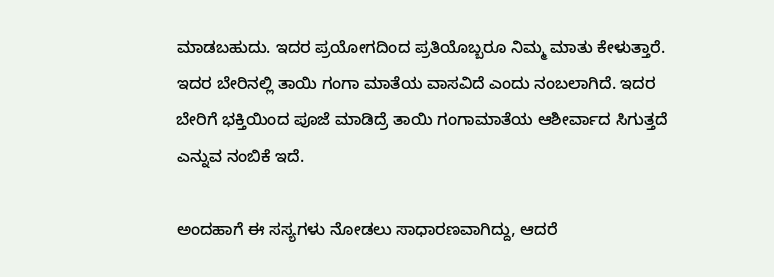ಮಾಡಬಹುದು. ಇದರ ಪ್ರಯೋಗದಿಂದ ಪ್ರತಿಯೊಬ್ಬರೂ ನಿಮ್ಮ ಮಾತು ಕೇಳುತ್ತಾರೆ. ಇದರ ಬೇರಿನಲ್ಲಿ ತಾಯಿ ಗಂಗಾ ಮಾತೆಯ ವಾಸವಿದೆ ಎಂದು ನಂಬಲಾಗಿದೆ. ಇದರ ಬೇರಿಗೆ ಭಕ್ತಿಯಿಂದ ಪೂಜೆ ಮಾಡಿದ್ರೆ ತಾಯಿ ಗಂಗಾಮಾತೆಯ ಆಶೀರ್ವಾದ ಸಿಗುತ್ತದೆ ಎನ್ನುವ ನಂಬಿಕೆ ಇದೆ.

ಅಂದಹಾಗೆ ಈ ಸಸ್ಯಗಳು ನೋಡಲು ಸಾಧಾರಣವಾಗಿದ್ದು, ಆದರೆ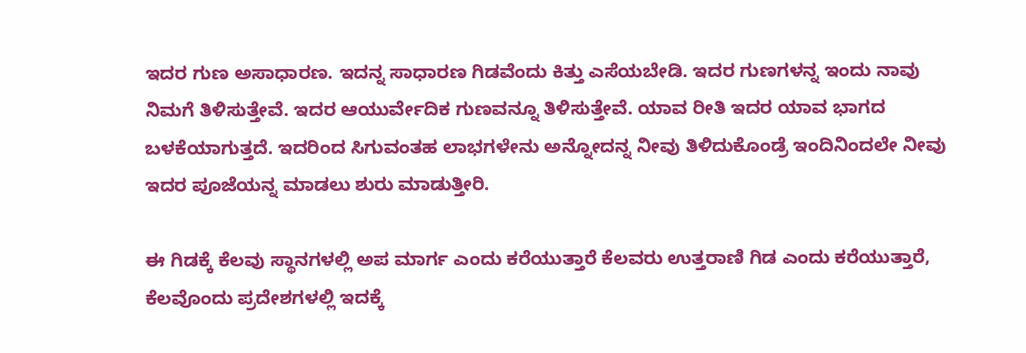ಇದರ ಗುಣ ಅಸಾಧಾರಣ. ಇದನ್ನ ಸಾಧಾರಣ ಗಿಡವೆಂದು ಕಿತ್ತು ಎಸೆಯಬೇಡಿ. ಇದರ ಗುಣಗಳನ್ನ ಇಂದು ನಾವು ನಿಮಗೆ ತಿಳಿಸುತ್ತೇವೆ. ಇದರ ಆಯುರ್ವೇದಿಕ ಗುಣವನ್ನೂ ತಿಳಿಸುತ್ತೇವೆ. ಯಾವ ರೀತಿ ಇದರ ಯಾವ ಭಾಗದ ಬಳಕೆಯಾಗುತ್ತದೆ. ಇದರಿಂದ ಸಿಗುವಂತಹ ಲಾಭಗಳೇನು ಅನ್ನೋದನ್ನ ನೀವು ತಿಳಿದುಕೊಂಡ್ರೆ ಇಂದಿನಿಂದಲೇ ನೀವು ಇದರ ಪೂಜೆಯನ್ನ ಮಾಡಲು ಶುರು ಮಾಡುತ್ತೀರಿ.

ಈ ಗಿಡಕ್ಕೆ ಕೆಲವು ಸ್ಥಾನಗಳಲ್ಲಿ ಅಪ ಮಾರ್ಗ ಎಂದು ಕರೆಯುತ್ತಾರೆ ಕೆಲವರು ಉತ್ತರಾಣಿ ಗಿಡ ಎಂದು ಕರೆಯುತ್ತಾರೆ, ಕೆಲವೊಂದು ಪ್ರದೇಶಗಳಲ್ಲಿ ಇದಕ್ಕೆ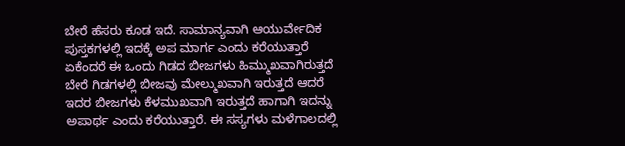ಬೇರೆ ಹೆಸರು ಕೂಡ ಇದೆ. ಸಾಮಾನ್ಯವಾಗಿ ಆಯುರ್ವೇದಿಕ ಪುಸ್ತಕಗಳಲ್ಲಿ ಇದಕ್ಕೆ ಅಪ ಮಾರ್ಗ ಎಂದು ಕರೆಯುತ್ತಾರೆ ಏಕೆಂದರೆ ಈ ಒಂದು ಗಿಡದ ಬೀಜಗಳು ಹಿಮ್ಮುಖವಾಗಿರುತ್ತದೆ ಬೇರೆ ಗಿಡಗಳಲ್ಲಿ ಬೀಜವು ಮೇಲ್ಮುಖವಾಗಿ ಇರುತ್ತದೆ ಆದರೆ ಇದರ ಬೀಜಗಳು ಕೆಳಮುಖವಾಗಿ ಇರುತ್ತದೆ ಹಾಗಾಗಿ ಇದನ್ನು ಅಪಾರ್ಥ ಎಂದು ಕರೆಯುತ್ತಾರೆ. ಈ ಸಸ್ಯಗಳು ಮಳೆಗಾಲದಲ್ಲಿ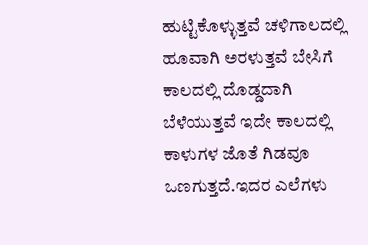ಹುಟ್ಟಿಕೊಳ್ಳುತ್ತವೆ ಚಳಿಗಾಲದಲ್ಲಿ ಹೂವಾಗಿ ಅರಳುತ್ತವೆ ಬೇಸಿಗೆ ಕಾಲದಲ್ಲಿ ದೊಡ್ಡದಾಗಿ ಬೆಳೆಯುತ್ತವೆ ಇದೇ ಕಾಲದಲ್ಲಿ ಕಾಳುಗಳ ಜೊತೆ ಗಿಡವೂ ಒಣಗುತ್ತದೆ.ಇದರ ಎಲೆಗಳು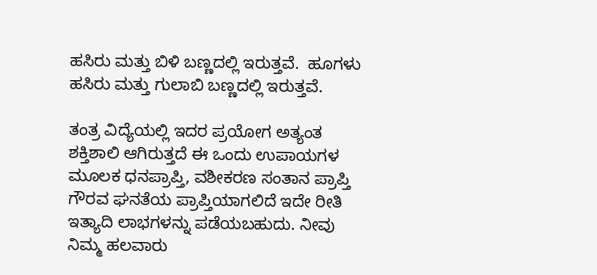ಹಸಿರು ಮತ್ತು ಬಿಳಿ ಬಣ್ಣದಲ್ಲಿ ಇರುತ್ತವೆ.  ಹೂಗಳು ಹಸಿರು ಮತ್ತು ಗುಲಾಬಿ ಬಣ್ಣದಲ್ಲಿ ಇರುತ್ತವೆ.

ತಂತ್ರ ವಿದ್ಯೆಯಲ್ಲಿ ಇದರ ಪ್ರಯೋಗ ಅತ್ಯಂತ ಶಕ್ತಿಶಾಲಿ ಆಗಿರುತ್ತದೆ ಈ ಒಂದು ಉಪಾಯಗಳ ಮೂಲಕ ಧನಪ್ರಾಪ್ತಿ, ವಶೀಕರಣ ಸಂತಾನ ಪ್ರಾಪ್ತಿ ಗೌರವ ಘನತೆಯ ಪ್ರಾಪ್ತಿಯಾಗಲಿದೆ ಇದೇ ರೀತಿ ಇತ್ಯಾದಿ ಲಾಭಗಳನ್ನು ಪಡೆಯಬಹುದು. ನೀವು ನಿಮ್ಮ ಹಲವಾರು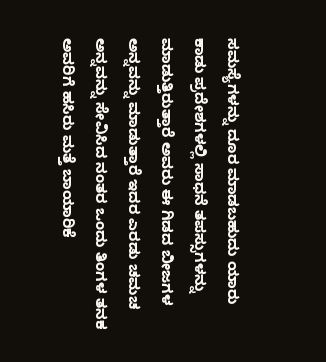ಸಮಸ್ಯೆಗಳನ್ನು ದೂರ ಮಾಡಬಹುದು ಯಾರು ಕಾಡು ಪ್ರದೇಶಗಳಲ್ಲಿ ಸಾಧನೆ ತಪಸ್ಸುಗಳನ್ನು ಮಾಡುತ್ತಿರುತ್ತಾರೆ ಅವರು ಈ ಗಿಡದ ಬೀಜಗಳ ಅನ್ನವನ್ನು ಮಾಡುತ್ತಾರೆ ಇದರ ಎರಡು ಚಮಚ ಅನ್ನವನ್ನು ಸೇವಿಸಿದ ನಂತರ ಒಂದು ತಿಂಗಳ ತನಕ ಅವರಿಗೆ ಹಸಿರು ಮತ್ತೆ ಬಾಯಾರಿಕೆ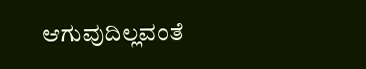ಆಗುವುದಿಲ್ಲವಂತೆ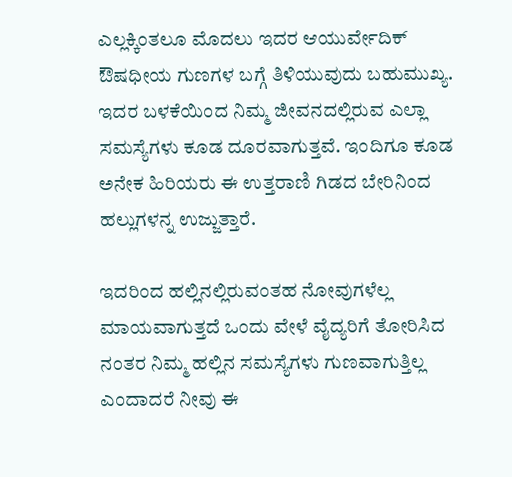ಎಲ್ಲಕ್ಕಿಂತಲೂ ಮೊದಲು ಇದರ ಆಯುರ್ವೇದಿಕ್ ಔಷಧೀಯ ಗುಣಗಳ ಬಗ್ಗೆ ತಿಳಿಯುವುದು ಬಹುಮುಖ್ಯ. ಇದರ ಬಳಕೆಯಿಂದ ನಿಮ್ಮ ಜೀವನದಲ್ಲಿರುವ ಎಲ್ಲಾ ಸಮಸ್ಯೆಗಳು ಕೂಡ ದೂರವಾಗುತ್ತವೆ. ಇಂದಿಗೂ ಕೂಡ ಅನೇಕ ಹಿರಿಯರು ಈ ಉತ್ತರಾಣಿ ಗಿಡದ ಬೇರಿನಿಂದ ಹಲ್ಲುಗಳನ್ನ ಉಜ್ಜುತ್ತಾರೆ.

ಇದರಿಂದ ಹಲ್ಲಿನಲ್ಲಿರುವಂತಹ ನೋವುಗಳೆಲ್ಲ ಮಾಯವಾಗುತ್ತದೆ ಒಂದು ವೇಳೆ ವೈದ್ಯರಿಗೆ ತೋರಿಸಿದ ನಂತರ ನಿಮ್ಮ ಹಲ್ಲಿನ ಸಮಸ್ಯೆಗಳು ಗುಣವಾಗುತ್ತಿಲ್ಲ ಎಂದಾದರೆ ನೀವು ಈ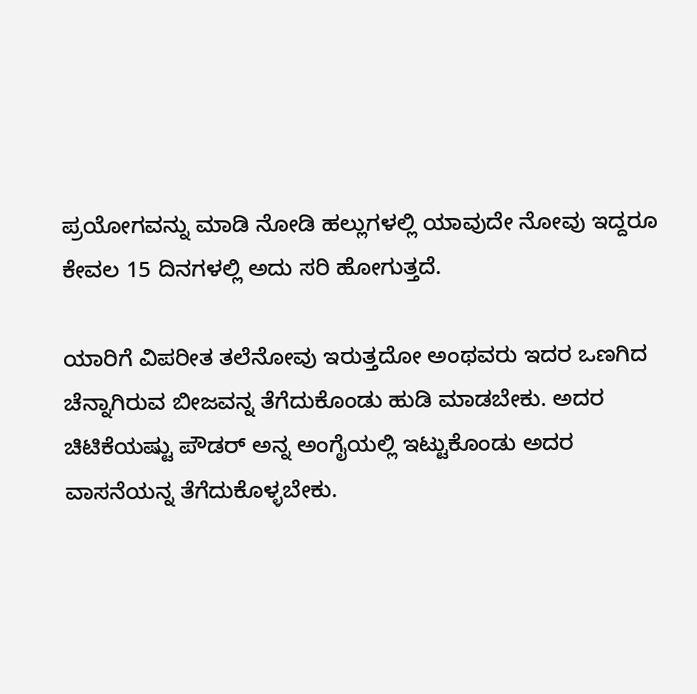ಪ್ರಯೋಗವನ್ನು ಮಾಡಿ ನೋಡಿ ಹಲ್ಲುಗಳಲ್ಲಿ ಯಾವುದೇ ನೋವು ಇದ್ದರೂ ಕೇವಲ 15 ದಿನಗಳಲ್ಲಿ ಅದು ಸರಿ ಹೋಗುತ್ತದೆ.

ಯಾರಿಗೆ ವಿಪರೀತ ತಲೆನೋವು ಇರುತ್ತದೋ ಅಂಥವರು ಇದರ ಒಣಗಿದ ಚೆನ್ನಾಗಿರುವ ಬೀಜವನ್ನ ತೆಗೆದುಕೊಂಡು ಹುಡಿ ಮಾಡಬೇಕು. ಅದರ ಚಿಟಿಕೆಯಷ್ಟು ಪೌಡರ್ ಅನ್ನ ಅಂಗೈಯಲ್ಲಿ ಇಟ್ಟುಕೊಂಡು ಅದರ ವಾಸನೆಯನ್ನ ತೆಗೆದುಕೊಳ್ಳಬೇಕು.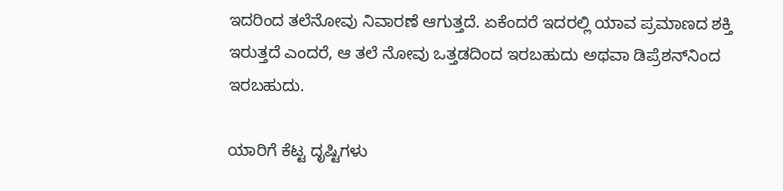ಇದರಿಂದ ತಲೆನೋವು ನಿವಾರಣೆ ಆಗುತ್ತದೆ. ಏಕೆಂದರೆ ಇದರಲ್ಲಿ ಯಾವ ಪ್ರಮಾಣದ ಶಕ್ತಿ ಇರುತ್ತದೆ ಎಂದರೆ, ಆ ತಲೆ ನೋವು ಒತ್ತಡದಿಂದ ಇರಬಹುದು ಅಥವಾ ಡಿಪ್ರೆಶನ್‌ನಿಂದ ಇರಬಹುದು.

ಯಾರಿಗೆ ಕೆಟ್ಟ ದೃಷ್ಟಿಗಳು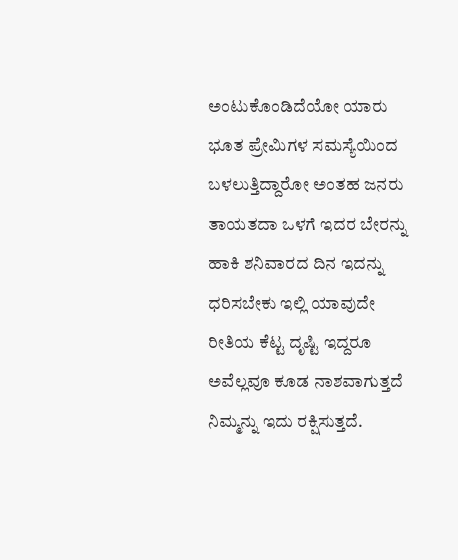ಅಂಟುಕೊಂಡಿದೆಯೋ ಯಾರು ಭೂತ ಪ್ರೇಮಿಗಳ ಸಮಸ್ಯೆಯಿಂದ ಬಳಲುತ್ತಿದ್ದಾರೋ ಅಂತಹ ಜನರು ತಾಯತದಾ ಒಳಗೆ ಇದರ ಬೇರನ್ನು ಹಾಕಿ ಶನಿವಾರದ ದಿನ ಇದನ್ನು ಧರಿಸಬೇಕು ಇಲ್ಲಿ ಯಾವುದೇ ರೀತಿಯ ಕೆಟ್ಟ ದೃಷ್ಟಿ ಇದ್ದರೂ ಅವೆಲ್ಲವೂ ಕೂಡ ನಾಶವಾಗುತ್ತದೆ ನಿಮ್ಮನ್ನು ಇದು ರಕ್ಷಿಸುತ್ತದೆ.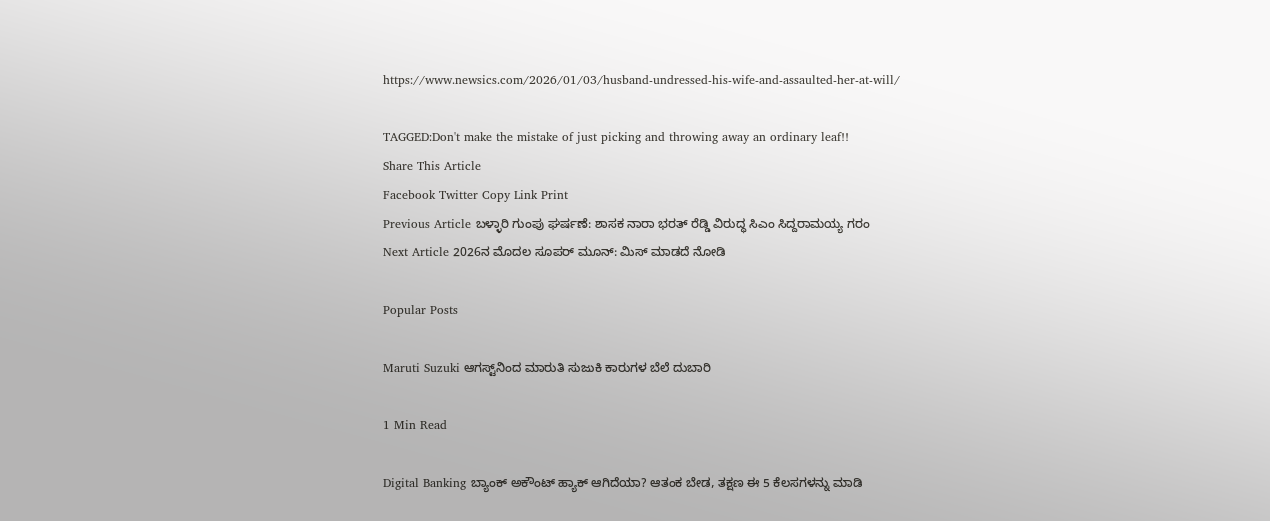https://www.newsics.com/2026/01/03/husband-undressed-his-wife-and-assaulted-her-at-will/

TAGGED:Don't make the mistake of just picking and throwing away an ordinary leaf!!
Share This Article
Facebook Twitter Copy Link Print
Previous Article ಬಳ್ಳಾರಿ ಗುಂಪು ಘರ್ಷಣೆ: ಶಾಸಕ ನಾರಾ ಭರತ್‌ ರೆಡ್ಡಿ ವಿರುದ್ಧ ಸಿಎಂ ಸಿದ್ದರಾಮಯ್ಯ ಗರಂ
Next Article 2026ನ ಮೊದಲ ಸೂಪರ್ ಮೂನ್: ಮಿಸ್ ಮಾಡದೆ ನೋಡಿ

Popular Posts

Maruti Suzuki ಆಗಸ್ಟ್‌ನಿಂದ ಮಾರುತಿ ಸುಜುಕಿ ಕಾರುಗಳ ಬೆಲೆ ದುಬಾರಿ

1 Min Read

Digital Banking ಬ್ಯಾಂಕ್ ಅಕೌಂಟ್ ಹ್ಯಾಕ್ ಆಗಿದೆಯಾ? ಆತಂಕ ಬೇಡ, ತಕ್ಷಣ ಈ 5 ಕೆಲಸಗಳನ್ನು ಮಾಡಿ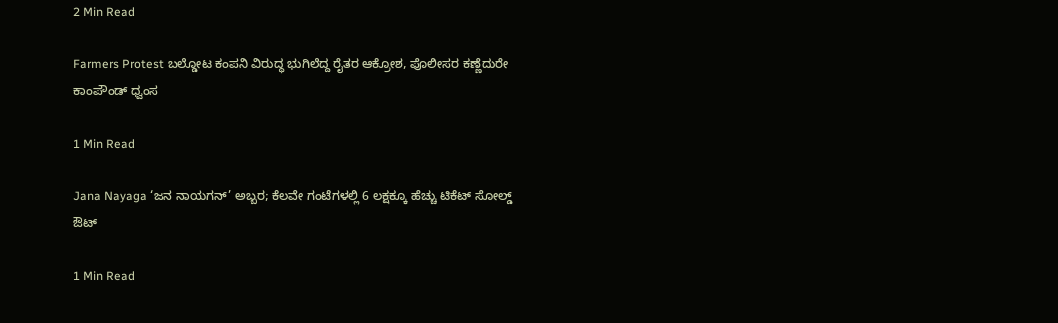2 Min Read

Farmers Protest ಬಲ್ಡೋಟ ಕಂಪನಿ ವಿರುದ್ಧ ಭುಗಿಲೆದ್ದ ರೈತರ ಆಕ್ರೋಶ, ಪೊಲೀಸರ ಕಣ್ಣೆದುರೇ ಕಾಂಪೌಂಡ್ ಧ್ವಂಸ

1 Min Read

Jana Nayaga ‘ಜನ ನಾಯಗನ್’ ಅಬ್ಬರ; ಕೆಲವೇ ಗಂಟೆಗಳಲ್ಲಿ 6 ಲಕ್ಷಕ್ಕೂ ಹೆಚ್ಚು ಟಿಕೆಟ್ ಸೋಲ್ಡ್ ಔಟ್

1 Min Read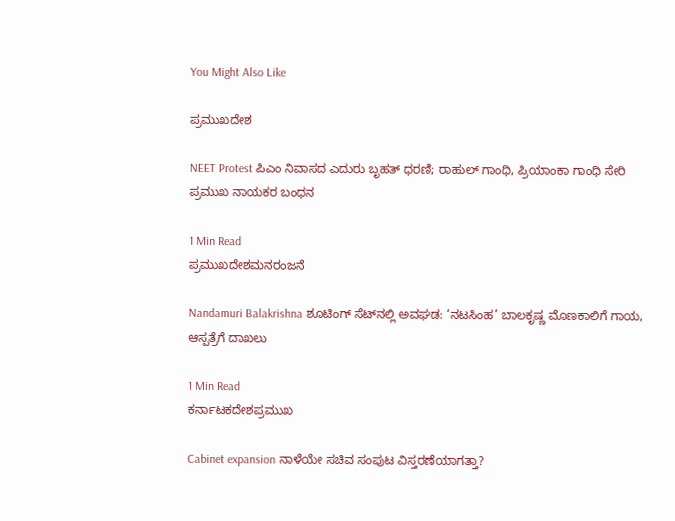You Might Also Like

ಪ್ರಮುಖದೇಶ

NEET Protest ಪಿಎಂ ನಿವಾಸದ ಎದುರು ಬೃಹತ್ ಧರಣಿ; ರಾಹುಲ್ ಗಾಂಧಿ, ಪ್ರಿಯಾಂಕಾ ಗಾಂಧಿ ಸೇರಿ ಪ್ರಮುಖ ನಾಯಕರ ಬಂಧನ

1 Min Read
ಪ್ರಮುಖದೇಶಮನರಂಜನೆ

Nandamuri Balakrishna ಶೂಟಿಂಗ್ ಸೆಟ್‌ನಲ್ಲಿ ಅವಘಡ: ‘ನಟಸಿಂಹ’ ಬಾಲಕೃಷ್ಣ ಮೊಣಕಾಲಿಗೆ ಗಾಯ, ಆಸ್ಪತ್ರೆಗೆ ದಾಖಲು

1 Min Read
ಕರ್ನಾಟಕದೇಶಪ್ರಮುಖ

Cabinet expansion ನಾಳೆಯೇ ಸಚಿವ ಸಂಪುಟ ವಿಸ್ತರಣೆಯಾಗತ್ತಾ?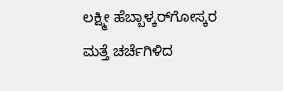ಲಕ್ಷ್ಮೀ ಹೆಬ್ಬಾಳ್ಕರ್‌ಗೋಸ್ಕರ ಮತ್ತೆ ಚರ್ಚೆಗಿಳಿದ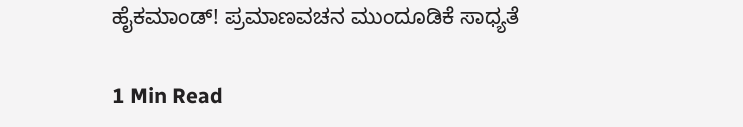ಹೈಕಮಾಂಡ್! ಪ್ರಮಾಣವಚನ ಮುಂದೂಡಿಕೆ ಸಾಧ್ಯತೆ

1 Min Read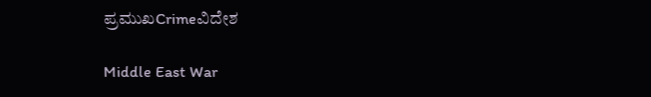ಪ್ರಮುಖCrimeವಿದೇಶ

Middle East War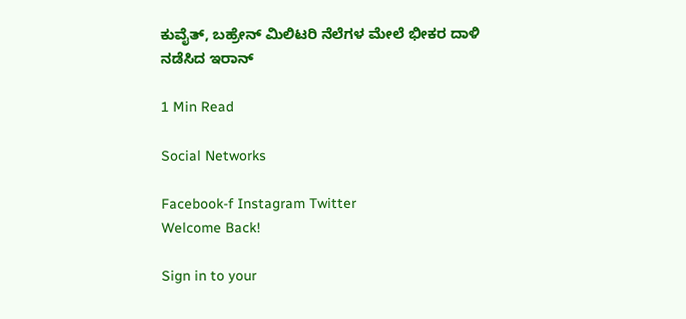ಕುವೈತ್, ಬಹ್ರೇನ್ ಮಿಲಿಟರಿ ನೆಲೆಗಳ ಮೇಲೆ ಭೀಕರ ದಾಳಿ ನಡೆಸಿದ ಇರಾನ್

1 Min Read

Social Networks

Facebook-f Instagram Twitter
Welcome Back!

Sign in to your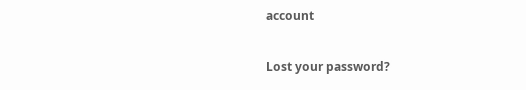account

Lost your password?